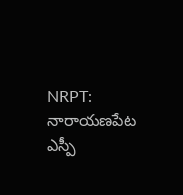NRPT: నారాయణపేట ఎస్పీ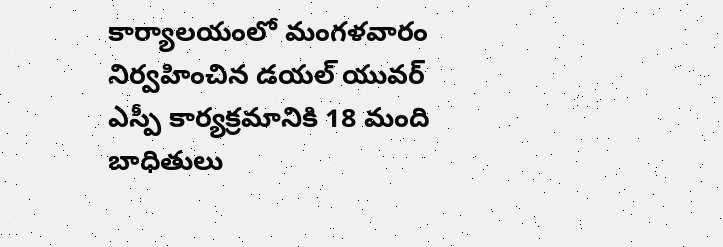కార్యాలయంలో మంగళవారం నిర్వహించిన డయల్ యువర్ ఎస్పీ కార్యక్రమానికి 18 మంది బాధితులు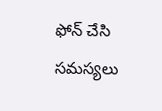ఫోన్ చేసి సమస్యలు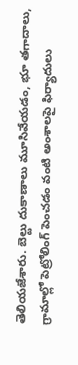తెలియజేశారు. బెల్టు దుకాణాలు మూసివేయడం, భూ తగాదాలు, గ్రామాల్లో పెట్రోలింగ్ పెంచడం వంటి అంశాలపై ఫిర్యాదులు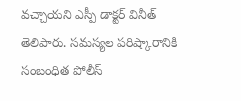వచ్చాయని ఎస్పీ డాక్టర్ వినీత్ తెలిపారు. సమస్యల పరిష్కారానికి సంబంధిత పోలీస్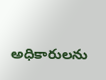అధికారులను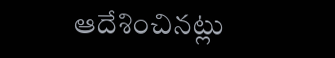ఆదేశించినట్లు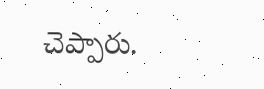చెప్పారు.